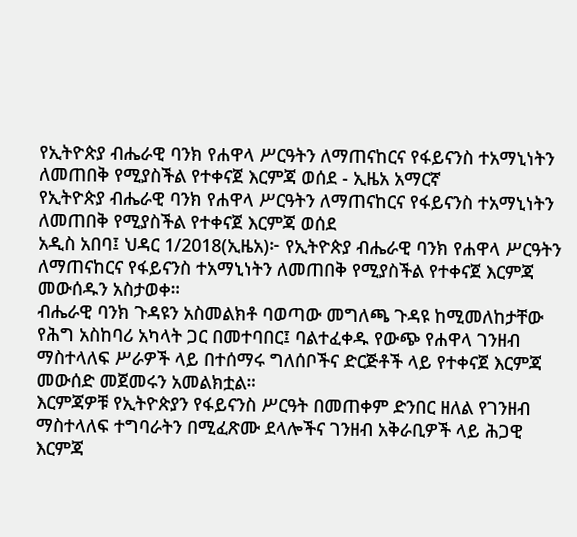የኢትዮጵያ ብሔራዊ ባንክ የሐዋላ ሥርዓትን ለማጠናከርና የፋይናንስ ተአማኒነትን ለመጠበቅ የሚያስችል የተቀናጀ እርምጃ ወሰደ - ኢዜአ አማርኛ
የኢትዮጵያ ብሔራዊ ባንክ የሐዋላ ሥርዓትን ለማጠናከርና የፋይናንስ ተአማኒነትን ለመጠበቅ የሚያስችል የተቀናጀ እርምጃ ወሰደ
አዲስ አበባ፤ ህዳር 1/2018(ኢዜአ)፦ የኢትዮጵያ ብሔራዊ ባንክ የሐዋላ ሥርዓትን ለማጠናከርና የፋይናንስ ተአማኒነትን ለመጠበቅ የሚያስችል የተቀናጀ እርምጃ መውሰዱን አስታወቀ።
ብሔራዊ ባንክ ጉዳዩን አስመልክቶ ባወጣው መግለጫ ጉዳዩ ከሚመለከታቸው የሕግ አስከባሪ አካላት ጋር በመተባበር፤ ባልተፈቀዱ የውጭ የሐዋላ ገንዘብ ማስተላለፍ ሥራዎች ላይ በተሰማሩ ግለሰቦችና ድርጅቶች ላይ የተቀናጀ እርምጃ መውሰድ መጀመሩን አመልክቷል።
እርምጃዎቹ የኢትዮጵያን የፋይናንስ ሥርዓት በመጠቀም ድንበር ዘለል የገንዘብ ማስተላለፍ ተግባራትን በሚፈጽሙ ደላሎችና ገንዘብ አቅራቢዎች ላይ ሕጋዊ እርምጃ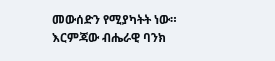መውሰድን የሚያካትት ነው።
እርምጃው ብሔራዊ ባንክ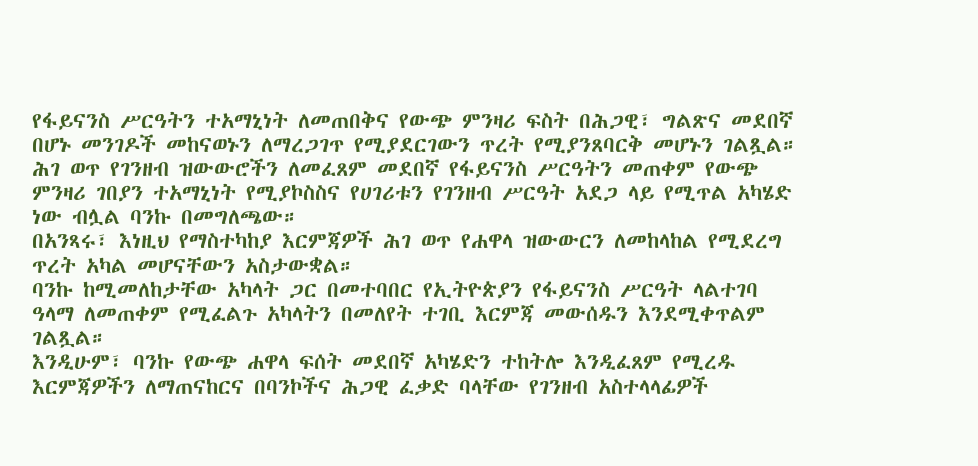የፋይናንስ ሥርዓትን ተአማኒነት ለመጠበቅና የውጭ ምንዛሪ ፍስት በሕጋዊ፣ ግልጽና መደበኛ በሆኑ መንገዶች መከናወኑን ለማረጋገጥ የሚያደርገውን ጥረት የሚያንጸባርቅ መሆኑን ገልጿል።
ሕገ ወጥ የገንዘብ ዝውውሮችን ለመፈጸም መደበኛ የፋይናንስ ሥርዓትን መጠቀም የውጭ ምንዛሪ ገበያን ተአማኒነት የሚያኮስስና የሀገሪቱን የገንዘብ ሥርዓት አደጋ ላይ የሚጥል አካሄድ ነው ብሏል ባንኩ በመግለጫው።
በአንጻሩ፣ እነዚህ የማስተካከያ እርምጃዎች ሕገ ወጥ የሐዋላ ዝውውርን ለመከላከል የሚደረግ ጥረት አካል መሆናቸውን አስታውቋል።
ባንኩ ከሚመለከታቸው አካላት ጋር በመተባበር የኢትዮጵያን የፋይናንስ ሥርዓት ላልተገባ ዓላማ ለመጠቀም የሚፈልጉ አካላትን በመለየት ተገቢ እርምጃ መውሰዱን እንደሚቀጥልም ገልጿል።
እንዲሁም፣ ባንኩ የውጭ ሐዋላ ፍሰት መደበኛ አካሄድን ተከትሎ እንዲፈጸም የሚረዱ እርምጃዎችን ለማጠናከርና በባንኮችና ሕጋዊ ፈቃድ ባላቸው የገንዘብ አስተላላፊዎች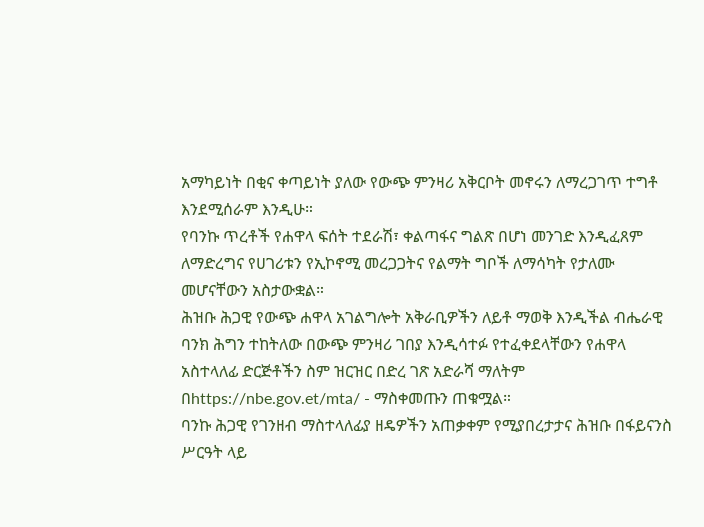አማካይነት በቂና ቀጣይነት ያለው የውጭ ምንዛሪ አቅርቦት መኖሩን ለማረጋገጥ ተግቶ እንደሚሰራም እንዲሁ።
የባንኩ ጥረቶች የሐዋላ ፍሰት ተደራሽ፣ ቀልጣፋና ግልጽ በሆነ መንገድ እንዲፈጸም ለማድረግና የሀገሪቱን የኢኮኖሚ መረጋጋትና የልማት ግቦች ለማሳካት የታለሙ መሆናቸውን አስታውቋል።
ሕዝቡ ሕጋዊ የውጭ ሐዋላ አገልግሎት አቅራቢዎችን ለይቶ ማወቅ እንዲችል ብሔራዊ ባንክ ሕግን ተከትለው በውጭ ምንዛሪ ገበያ እንዲሳተፉ የተፈቀደላቸውን የሐዋላ አስተላለፊ ድርጅቶችን ስም ዝርዝር በድረ ገጽ አድራሻ ማለትም በhttps://nbe.gov.et/mta/ - ማስቀመጡን ጠቁሟል።
ባንኩ ሕጋዊ የገንዘብ ማስተላለፊያ ዘዴዎችን አጠቃቀም የሚያበረታታና ሕዝቡ በፋይናንስ ሥርዓት ላይ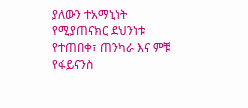ያለውን ተአማኒነት የሚያጠናክር ደህንነቱ የተጠበቀ፣ ጠንካራ እና ምቹ የፋይናንስ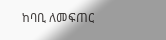ከባቢ ለመፍጠር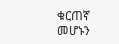ቁርጠኛ መሆኑን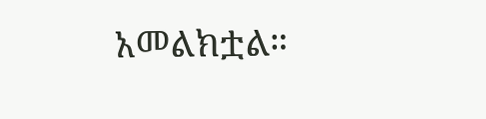አመልክቷል።